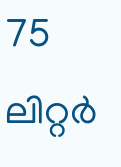75 ലിറ്റര്‍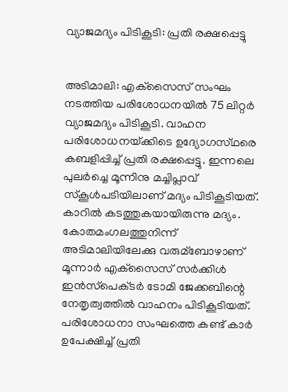വ്യാജമദ്യം പിടികൂടി: പ്രതി രക്ഷപ്പെട്ടു


അടിമാലി: എക്‌സൈസ്‌ സംഘം നടത്തിയ പരിശോധനയില്‍ 75 ലിറ്റര്‍ വ്യാജമദ്യം പിടികൂടി. വാഹന പരിശോധനയ്‌ക്കിടെ ഉദ്യോഗസ്‌ഥരെ കബളിപ്പിച്ച്‌ പ്രതി രക്ഷപ്പെട്ടു. ഇന്നലെ പുലര്‍ച്ചെ മൂന്നിനു മച്ചിപ്ലാവ്‌ സ്‌കൂള്‍പടിയിലാണ്‌ മദ്യം പിടികൂടിയത്‌. കാറില്‍ കടത്തുകയായിരുന്നു മദ്യം. കോതമംഗലത്തുനിന്ന്‌ അടിമാലിയിലേക്കു വരുമ്ബോഴാണ്‌ മൂന്നാര്‍ എക്‌സൈസ്‌ സര്‍ക്കിള്‍ ഇന്‍സ്‌പെക്‌ടര്‍ ടോമി ജേക്കബിന്റെ നേതൃത്വത്തില്‍ വാഹനം പിടികൂടിയത്‌.
പരിശോധനാ സംഘത്തെ കണ്ട്‌ കാര്‍ ഉപേക്ഷിച്ച്‌ പ്രതി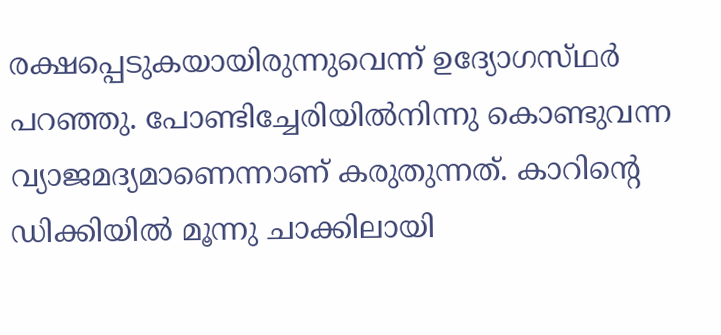രക്ഷപ്പെടുകയായിരുന്നുവെന്ന്‌ ഉദ്യോഗസ്‌ഥര്‍ പറഞ്ഞു. പോണ്ടിച്ചേരിയില്‍നിന്നു കൊണ്ടുവന്ന വ്യാജമദ്യമാണെന്നാണ്‌ കരുതുന്നത്‌. കാറിന്റെ ഡിക്കിയില്‍ മൂന്നു ചാക്കിലായി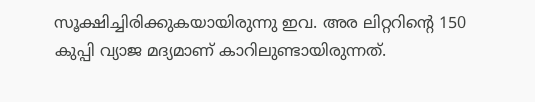സൂക്ഷിച്ചിരിക്കുകയായിരുന്നു ഇവ. അര ലിറ്ററിന്റെ 150 കുപ്പി വ്യാജ മദ്യമാണ്‌ കാറിലുണ്ടായിരുന്നത്‌.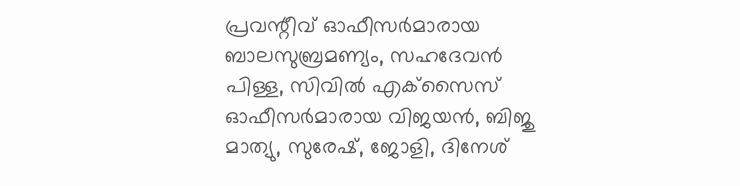പ്രവന്റീവ്‌ ഓഫീസര്‍മാരായ ബാലസുബ്രമണ്യം, സഹദേവന്‍ പിള്ള, സിവില്‍ എക്‌സൈസ്‌ ഓഫീസര്‍മാരായ വിജയന്‍, ബിജു മാത്യു, സുരേഷ്‌, ജോളി, ദിനേശ്‌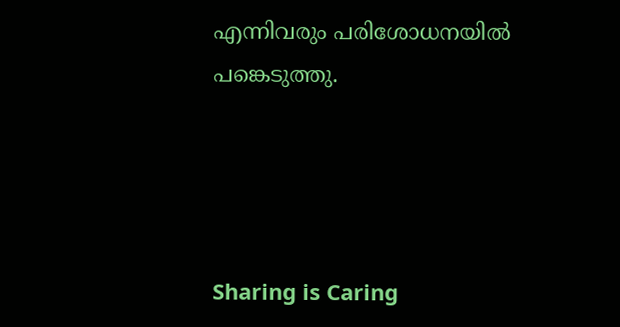എന്നിവരും പരിശോധനയില്‍ പങ്കെടുത്തു.




Sharing is Caring